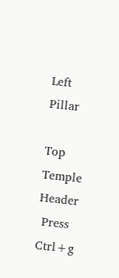Left Pillar

Top Temple Header
 Press Ctrl+g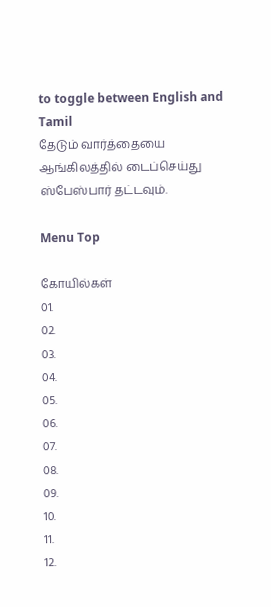to toggle between English and Tamil
தேடும் வார்த்தையை ஆங்கிலத்தில் டைப்செய்து ஸ்பேஸ்பார் தட்டவும்.

Menu Top

கோயில்கள்
01.
02.
03.
04.
05.
06.
07.
08.
09.
10.
11.
12.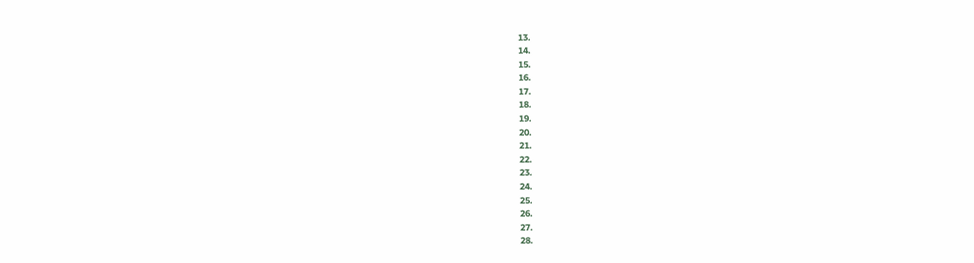13.
14.
15.
16.
17.
18.
19.
20.
21.
22.
23.
24.
25.
26.
27.
28.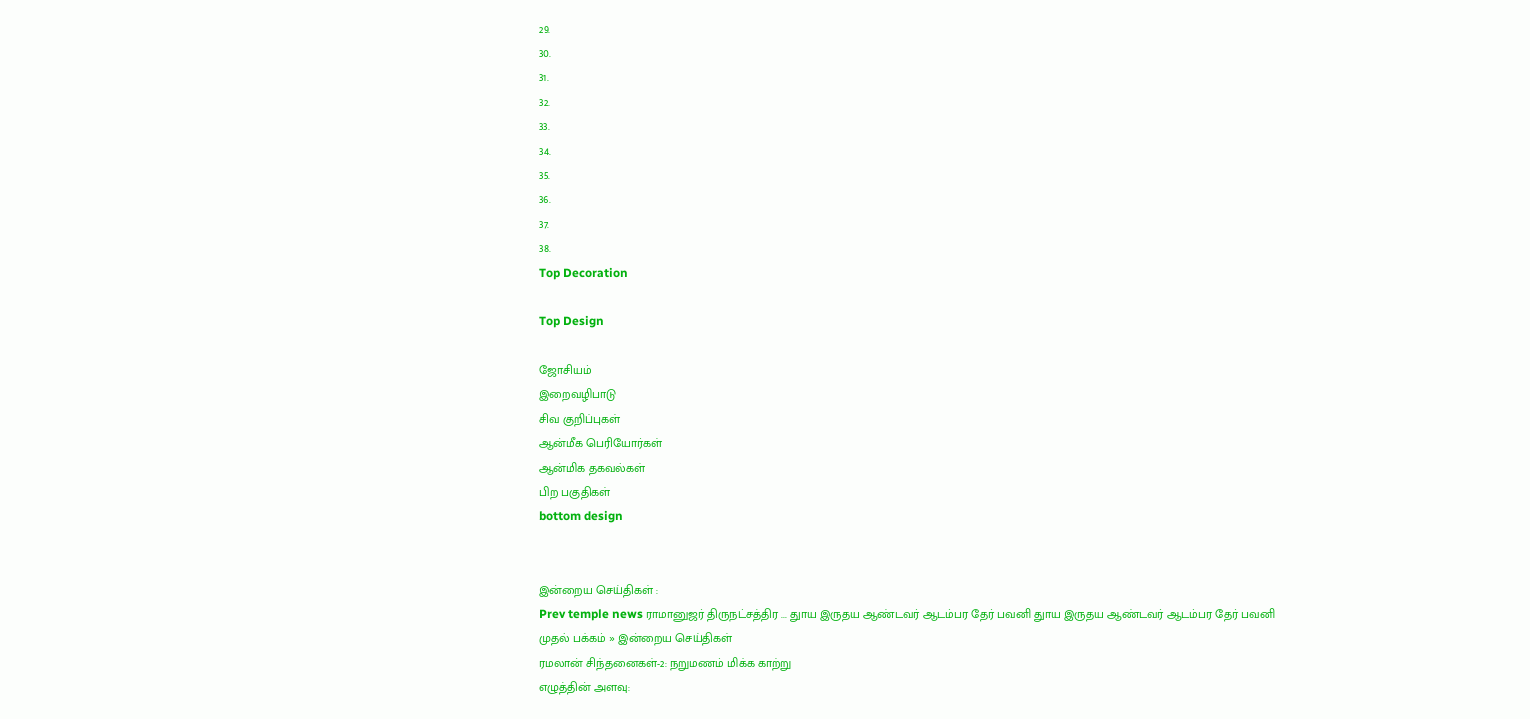29.
30.
31.
32.
33.
34.
35.
36.
37.
38.
Top Decoration

Top Design

ஜோசியம்
இறைவழிபாடு
சிவ குறிப்புகள்
ஆன்மீக பெரியோர்கள்
ஆன்மிக தகவல்கள்
பிற பகுதிகள்
bottom design


இன்றைய செய்திகள் :
Prev temple news ராமானுஜர் திருநட்சத்திர ... துாய இருதய ஆண்டவர் ஆடம்பர தேர் பவனி துாய இருதய ஆண்டவர் ஆடம்பர தேர் பவனி
முதல் பக்கம் » இன்றைய செய்திகள்
ரமலான் சிந்தனைகள்-2: நறுமணம் மிக்க காற்று
எழுத்தின் அளவு: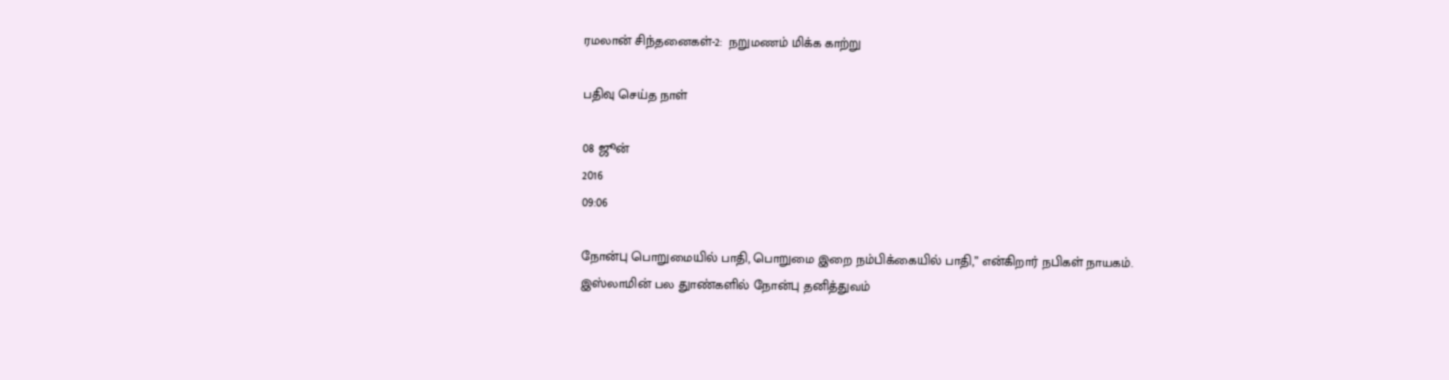ரமலான் சிந்தனைகள்-2:  நறுமணம் மிக்க காற்று

பதிவு செய்த நாள்

08 ஜூன்
2016
09:06

நோன்பு பொறுமையில் பாதி, பொறுமை இறை நம்பிக்கையில் பாதி,” என்கிறார் நபிகள் நாயகம். இஸ்லாமின் பல துாண்களில் நோன்பு தனித்துவம்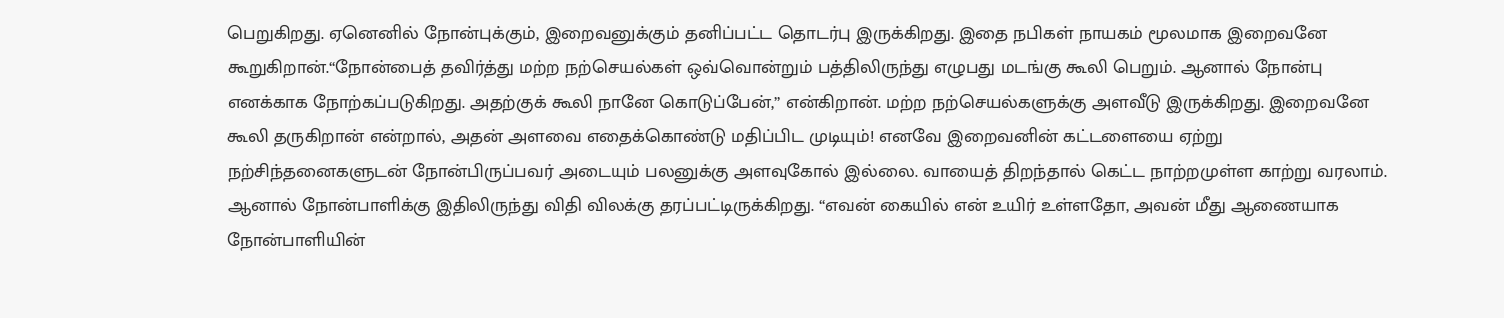பெறுகிறது. ஏனெனில் நோன்புக்கும், இறைவனுக்கும் தனிப்பட்ட தொடர்பு இருக்கிறது. இதை நபிகள் நாயகம் மூலமாக இறைவனே கூறுகிறான்.“நோன்பைத் தவிர்த்து மற்ற நற்செயல்கள் ஒவ்வொன்றும் பத்திலிருந்து எழுபது மடங்கு கூலி பெறும். ஆனால் நோன்பு எனக்காக நோற்கப்படுகிறது. அதற்குக் கூலி நானே கொடுப்பேன்,” என்கிறான். மற்ற நற்செயல்களுக்கு அளவீடு இருக்கிறது. இறைவனே கூலி தருகிறான் என்றால், அதன் அளவை எதைக்கொண்டு மதிப்பிட முடியும்! எனவே இறைவனின் கட்டளையை ஏற்று நற்சிந்தனைகளுடன் நோன்பிருப்பவர் அடையும் பலனுக்கு அளவுகோல் இல்லை. வாயைத் திறந்தால் கெட்ட நாற்றமுள்ள காற்று வரலாம். ஆனால் நோன்பாளிக்கு இதிலிருந்து விதி விலக்கு தரப்பட்டிருக்கிறது. “எவன் கையில் என் உயிர் உள்ளதோ, அவன் மீது ஆணையாக நோன்பாளியின்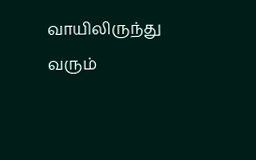வாயிலிருந்து வரும்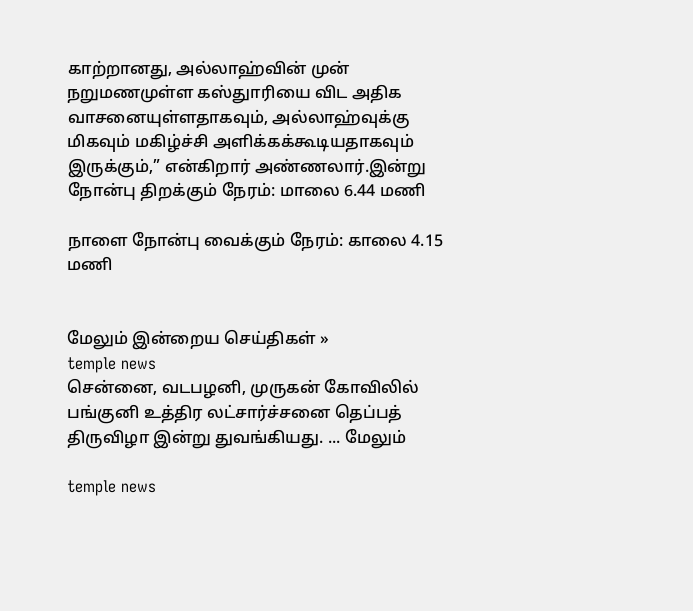காற்றானது, அல்லாஹ்வின் முன் நறுமணமுள்ள கஸ்துாரியை விட அதிக வாசனையுள்ளதாகவும், அல்லாஹ்வுக்கு மிகவும் மகிழ்ச்சி அளிக்கக்கூடியதாகவும் இருக்கும்,” என்கிறார் அண்ணலார்.இன்று நோன்பு திறக்கும் நேரம்: மாலை 6.44 மணி

நாளை நோன்பு வைக்கும் நேரம்: காலை 4.15 மணி


மேலும் இன்றைய செய்திகள் »
temple news
சென்னை, வடபழனி, முருகன் கோவிலில் பங்குனி உத்திர லட்சார்ச்சனை தெப்பத் திருவிழா இன்று துவங்கியது. ... மேலும்

temple news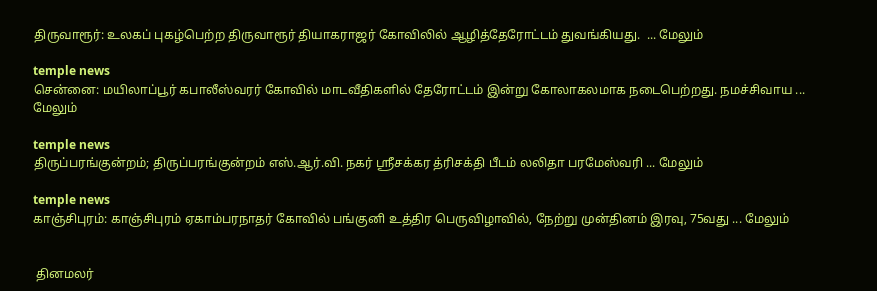திருவாரூர்: உலகப் புகழ்பெற்ற திருவாரூர் தியாகராஜர் கோவிலில் ஆழித்தேரோட்டம் துவங்கியது.  ... மேலும்

temple news
சென்னை: மயிலாப்பூர் கபாலீஸ்வரர் கோவில் மாடவீதிகளில் தேரோட்டம் இன்று கோலாகலமாக நடைபெற்றது. நமச்சிவாய ... மேலும்

temple news
திருப்பரங்குன்றம்; திருப்பரங்குன்றம் எஸ்.ஆர்.வி. நகர் ஸ்ரீசக்கர த்ரிசக்தி பீடம் லலிதா பரமேஸ்வரி ... மேலும்

temple news
காஞ்சிபுரம்: காஞ்சிபுரம் ஏகாம்பரநாதர் கோவில் பங்குனி உத்திர பெருவிழாவில், நேற்று முன்தினம் இரவு, 75வது ... மேலும்


 தினமலர்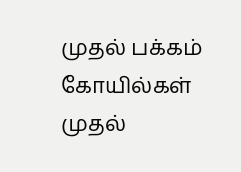முதல் பக்கம்   கோயில்கள் முதல்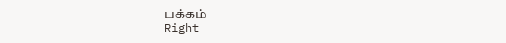பக்கம்
Right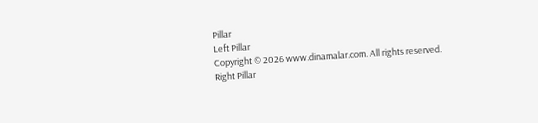Pillar
Left Pillar
Copyright © 2026 www.dinamalar.com. All rights reserved.
Right Pillar